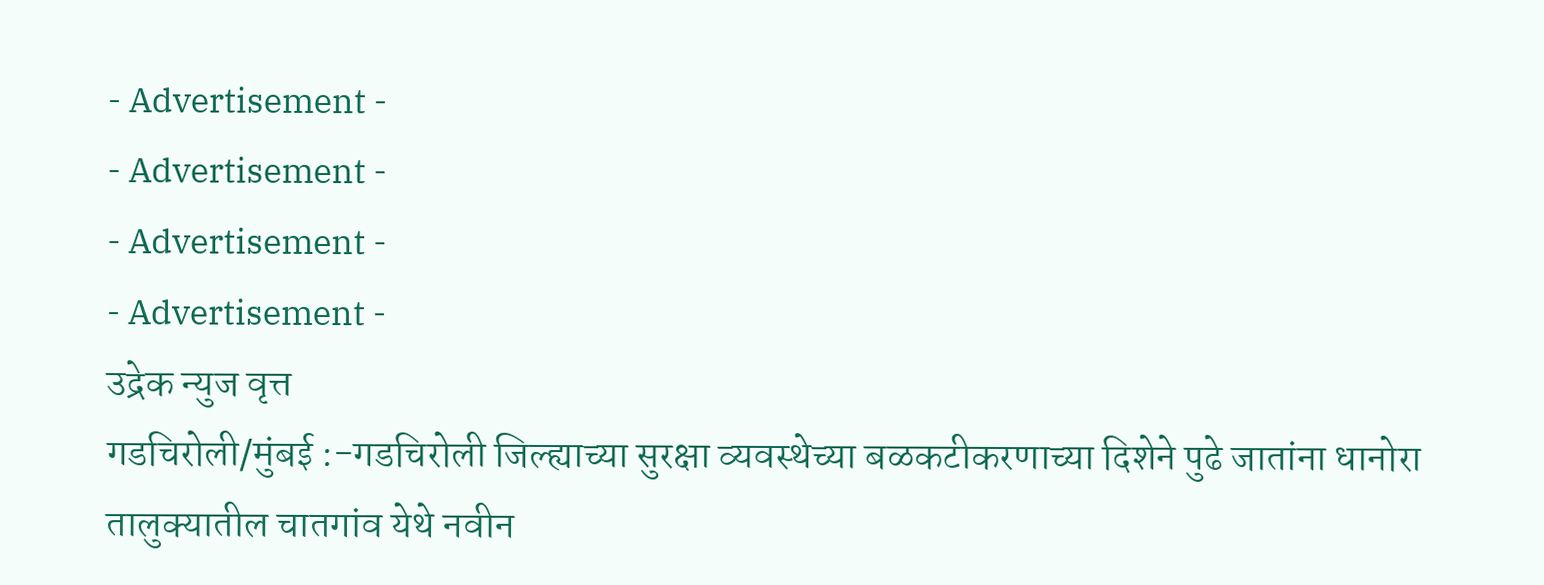- Advertisement -
- Advertisement -
- Advertisement -
- Advertisement -
उद्रेक न्युज वृत्त
गडचिरोली/मुंबई :-गडचिरोली जिल्ह्याच्या सुरक्षा व्यवस्थेच्या बळकटीकरणाच्या दिशेने पुढे जातांना धानोरा तालुक्यातील चातगांव येथे नवीन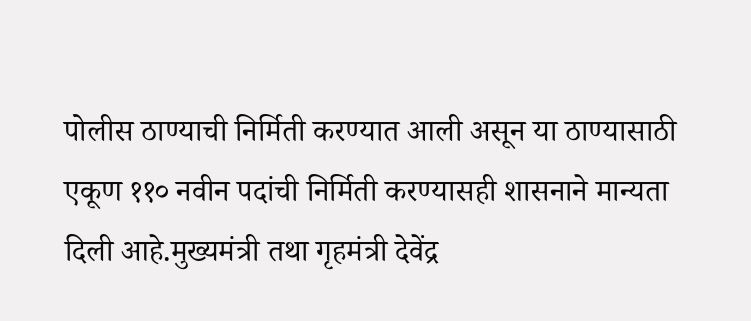पोलीस ठाण्याची निर्मिती करण्यात आली असून या ठाण्यासाठी एकूण ११० नवीन पदांची निर्मिती करण्यासही शासनाने मान्यता दिली आहे.मुख्यमंत्री तथा गृहमंत्री देवेंद्र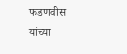फडणवीस यांच्या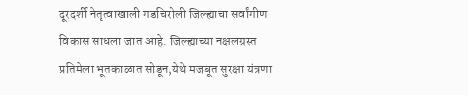दूरदर्शी नेतृत्वाखाली गडचिरोली जिल्ह्याचा सर्वांगीण विकास साधला जात आहे. जिल्ह्याच्या नक्षलग्रस्त प्रतिमेला भूतकाळात सोडून,येथे मजबूत सुरक्षा यंत्रणा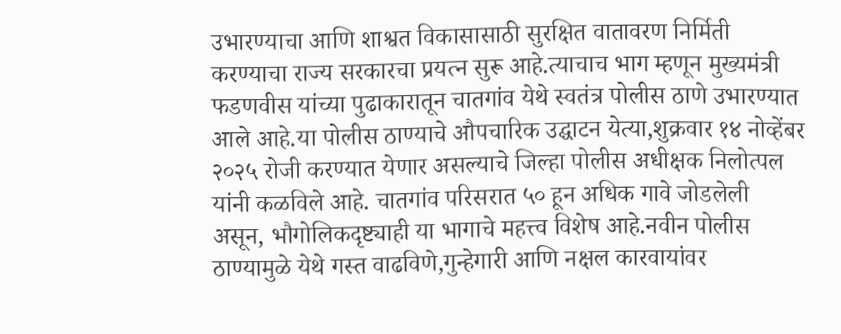उभारण्याचा आणि शाश्वत विकासासाठी सुरक्षित वातावरण निर्मिती करण्याचा राज्य सरकारचा प्रयत्न सुरू आहे.त्याचाच भाग म्हणून मुख्यमंत्री फडणवीस यांच्या पुढाकारातून चातगांव येथे स्वतंत्र पोलीस ठाणे उभारण्यात आले आहे.या पोलीस ठाण्याचे औपचारिक उद्घाटन येत्या,शुक्रवार १४ नोव्हेंबर २०२५ रोजी करण्यात येणार असल्याचे जिल्हा पोलीस अधीक्षक निलोत्पल यांनी कळविले आहे. चातगांव परिसरात ५० हून अधिक गावे जोडलेली असून, भौगोलिकदृष्ट्याही या भागाचे महत्त्व विशेष आहे.नवीन पोलीस ठाण्यामुळे येथे गस्त वाढविणे,गुन्हेगारी आणि नक्षल कारवायांवर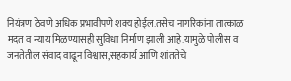नियंत्रण ठेवणे अधिक प्रभावीपणे शक्य होईल.तसेच नागरिकांना तात्काळ मदत व न्याय मिळण्यासही सुविधा निर्माण झाली आहे.यामुळे पोलीस व जनतेतील संवाद वाढून विश्वास,सहकार्य आणि शांततेचे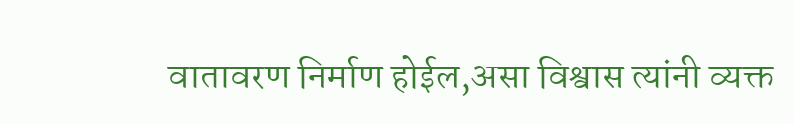वातावरण निर्माण होईल,असा विश्वास त्यांनी व्यक्त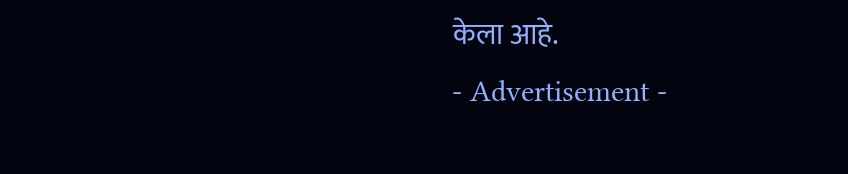केला आहे.
- Advertisement -